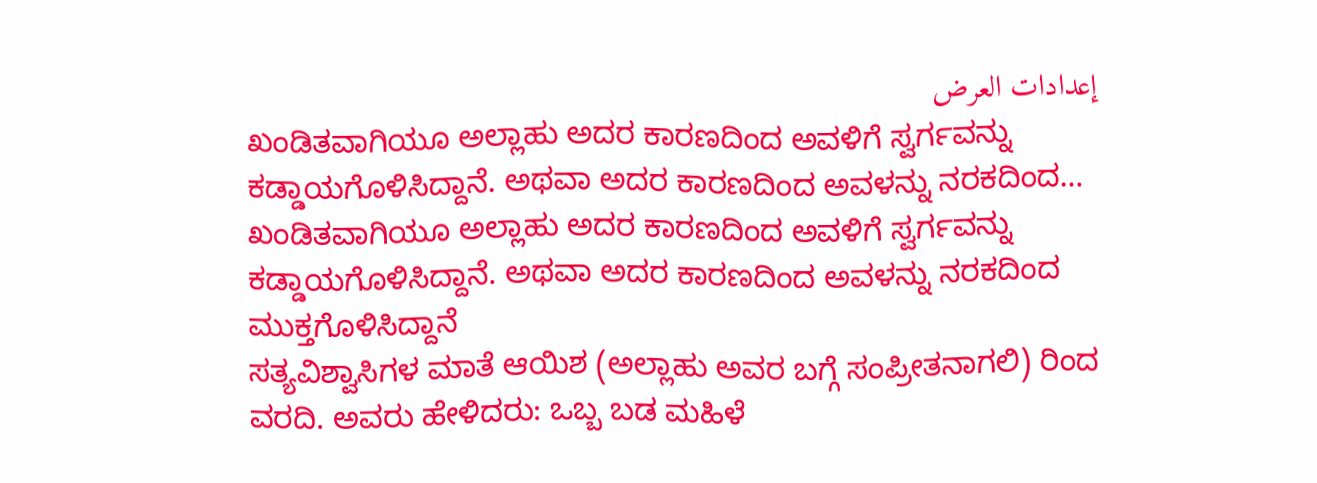إعدادات العرض
ಖಂಡಿತವಾಗಿಯೂ ಅಲ್ಲಾಹು ಅದರ ಕಾರಣದಿಂದ ಅವಳಿಗೆ ಸ್ವರ್ಗವನ್ನು ಕಡ್ಡಾಯಗೊಳಿಸಿದ್ದಾನೆ. ಅಥವಾ ಅದರ ಕಾರಣದಿಂದ ಅವಳನ್ನು ನರಕದಿಂದ…
ಖಂಡಿತವಾಗಿಯೂ ಅಲ್ಲಾಹು ಅದರ ಕಾರಣದಿಂದ ಅವಳಿಗೆ ಸ್ವರ್ಗವನ್ನು ಕಡ್ಡಾಯಗೊಳಿಸಿದ್ದಾನೆ. ಅಥವಾ ಅದರ ಕಾರಣದಿಂದ ಅವಳನ್ನು ನರಕದಿಂದ ಮುಕ್ತಗೊಳಿಸಿದ್ದಾನೆ
ಸತ್ಯವಿಶ್ವಾಸಿಗಳ ಮಾತೆ ಆಯಿಶ (ಅಲ್ಲಾಹು ಅವರ ಬಗ್ಗೆ ಸಂಪ್ರೀತನಾಗಲಿ) ರಿಂದ ವರದಿ. ಅವರು ಹೇಳಿದರು: ಒಬ್ಬ ಬಡ ಮಹಿಳೆ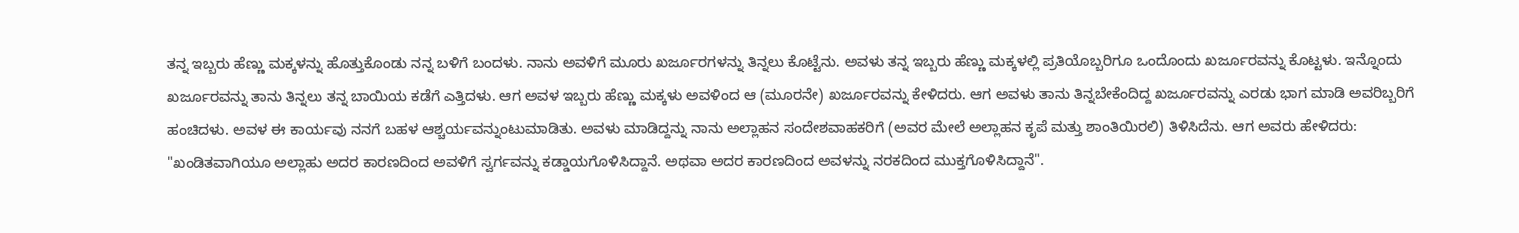ತನ್ನ ಇಬ್ಬರು ಹೆಣ್ಣು ಮಕ್ಕಳನ್ನು ಹೊತ್ತುಕೊಂಡು ನನ್ನ ಬಳಿಗೆ ಬಂದಳು. ನಾನು ಅವಳಿಗೆ ಮೂರು ಖರ್ಜೂರಗಳನ್ನು ತಿನ್ನಲು ಕೊಟ್ಟೆನು. ಅವಳು ತನ್ನ ಇಬ್ಬರು ಹೆಣ್ಣು ಮಕ್ಕಳಲ್ಲಿ ಪ್ರತಿಯೊಬ್ಬರಿಗೂ ಒಂದೊಂದು ಖರ್ಜೂರವನ್ನು ಕೊಟ್ಟಳು. ಇನ್ನೊಂದು ಖರ್ಜೂರವನ್ನು ತಾನು ತಿನ್ನಲು ತನ್ನ ಬಾಯಿಯ ಕಡೆಗೆ ಎತ್ತಿದಳು. ಆಗ ಅವಳ ಇಬ್ಬರು ಹೆಣ್ಣು ಮಕ್ಕಳು ಅವಳಿಂದ ಆ (ಮೂರನೇ) ಖರ್ಜೂರವನ್ನು ಕೇಳಿದರು. ಆಗ ಅವಳು ತಾನು ತಿನ್ನಬೇಕೆಂದಿದ್ದ ಖರ್ಜೂರವನ್ನು ಎರಡು ಭಾಗ ಮಾಡಿ ಅವರಿಬ್ಬರಿಗೆ ಹಂಚಿದಳು. ಅವಳ ಈ ಕಾರ್ಯವು ನನಗೆ ಬಹಳ ಆಶ್ಚರ್ಯವನ್ನುಂಟುಮಾಡಿತು. ಅವಳು ಮಾಡಿದ್ದನ್ನು ನಾನು ಅಲ್ಲಾಹನ ಸಂದೇಶವಾಹಕರಿಗೆ (ಅವರ ಮೇಲೆ ಅಲ್ಲಾಹನ ಕೃಪೆ ಮತ್ತು ಶಾಂತಿಯಿರಲಿ) ತಿಳಿಸಿದೆನು. ಆಗ ಅವರು ಹೇಳಿದರು: "ಖಂಡಿತವಾಗಿಯೂ ಅಲ್ಲಾಹು ಅದರ ಕಾರಣದಿಂದ ಅವಳಿಗೆ ಸ್ವರ್ಗವನ್ನು ಕಡ್ಡಾಯಗೊಳಿಸಿದ್ದಾನೆ. ಅಥವಾ ಅದರ ಕಾರಣದಿಂದ ಅವಳನ್ನು ನರಕದಿಂದ ಮುಕ್ತಗೊಳಿಸಿದ್ದಾನೆ".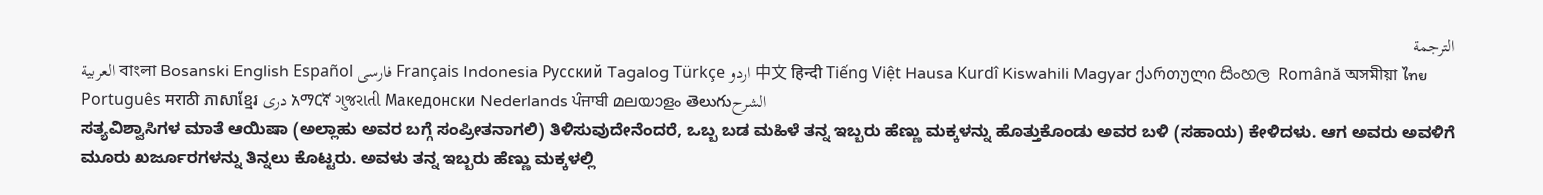الترجمة
العربية বাংলা Bosanski English Español فارسی Français Indonesia Русский Tagalog Türkçe اردو 中文 हिन्दी Tiếng Việt Hausa Kurdî Kiswahili Magyar ქართული සිංහල Română অসমীয়া ไทย Português मराठी ភាសាខ្មែរ دری አማርኛ ગુજરાતી Македонски Nederlands ਪੰਜਾਬੀ മലയാളം తెలుగుالشرح
ಸತ್ಯವಿಶ್ವಾಸಿಗಳ ಮಾತೆ ಆಯಿಷಾ (ಅಲ್ಲಾಹು ಅವರ ಬಗ್ಗೆ ಸಂಪ್ರೀತನಾಗಲಿ) ತಿಳಿಸುವುದೇನೆಂದರೆ, ಒಬ್ಬ ಬಡ ಮಹಿಳೆ ತನ್ನ ಇಬ್ಬರು ಹೆಣ್ಣು ಮಕ್ಕಳನ್ನು ಹೊತ್ತುಕೊಂಡು ಅವರ ಬಳಿ (ಸಹಾಯ) ಕೇಳಿದಳು. ಆಗ ಅವರು ಅವಳಿಗೆ ಮೂರು ಖರ್ಜೂರಗಳನ್ನು ತಿನ್ನಲು ಕೊಟ್ಟರು. ಅವಳು ತನ್ನ ಇಬ್ಬರು ಹೆಣ್ಣು ಮಕ್ಕಳಲ್ಲಿ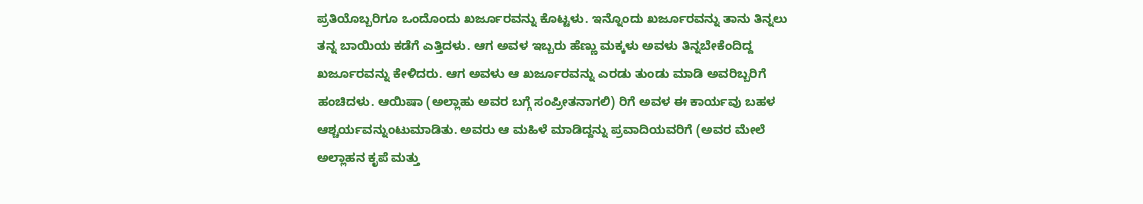ಪ್ರತಿಯೊಬ್ಬರಿಗೂ ಒಂದೊಂದು ಖರ್ಜೂರವನ್ನು ಕೊಟ್ಟಳು. ಇನ್ನೊಂದು ಖರ್ಜೂರವನ್ನು ತಾನು ತಿನ್ನಲು ತನ್ನ ಬಾಯಿಯ ಕಡೆಗೆ ಎತ್ತಿದಳು. ಆಗ ಅವಳ ಇಬ್ಬರು ಹೆಣ್ಣು ಮಕ್ಕಳು ಅವಳು ತಿನ್ನಬೇಕೆಂದಿದ್ದ ಖರ್ಜೂರವನ್ನು ಕೇಳಿದರು. ಆಗ ಅವಳು ಆ ಖರ್ಜೂರವನ್ನು ಎರಡು ತುಂಡು ಮಾಡಿ ಅವರಿಬ್ಬರಿಗೆ ಹಂಚಿದಳು. ಆಯಿಷಾ (ಅಲ್ಲಾಹು ಅವರ ಬಗ್ಗೆ ಸಂಪ್ರೀತನಾಗಲಿ) ರಿಗೆ ಅವಳ ಈ ಕಾರ್ಯವು ಬಹಳ ಆಶ್ಚರ್ಯವನ್ನುಂಟುಮಾಡಿತು. ಅವರು ಆ ಮಹಿಳೆ ಮಾಡಿದ್ದನ್ನು ಪ್ರವಾದಿಯವರಿಗೆ (ಅವರ ಮೇಲೆ ಅಲ್ಲಾಹನ ಕೃಪೆ ಮತ್ತು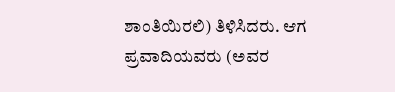ಶಾಂತಿಯಿರಲಿ) ತಿಳಿಸಿದರು. ಆಗ ಪ್ರವಾದಿಯವರು (ಅವರ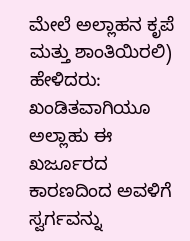ಮೇಲೆ ಅಲ್ಲಾಹನ ಕೃಪೆ ಮತ್ತು ಶಾಂತಿಯಿರಲಿ) ಹೇಳಿದರು: ಖಂಡಿತವಾಗಿಯೂ ಅಲ್ಲಾಹು ಈ ಖರ್ಜೂರದ ಕಾರಣದಿಂದ ಅವಳಿಗೆ ಸ್ವರ್ಗವನ್ನು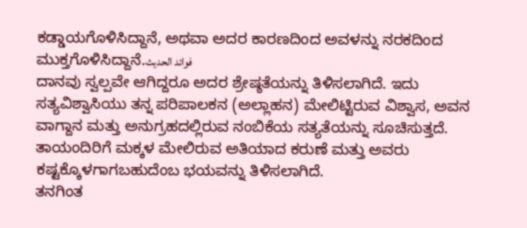ಕಡ್ಡಾಯಗೊಳಿಸಿದ್ದಾನೆ, ಅಥವಾ ಅದರ ಕಾರಣದಿಂದ ಅವಳನ್ನು ನರಕದಿಂದ ಮುಕ್ತಗೊಳಿಸಿದ್ದಾನೆ.فوائد الحديث
ದಾನವು ಸ್ವಲ್ಪವೇ ಆಗಿದ್ದರೂ ಅದರ ಶ್ರೇಷ್ಠತೆಯನ್ನು ತಿಳಿಸಲಾಗಿದೆ. ಇದು ಸತ್ಯವಿಶ್ವಾಸಿಯು ತನ್ನ ಪರಿಪಾಲಕನ (ಅಲ್ಲಾಹನ) ಮೇಲಿಟ್ಟಿರುವ ವಿಶ್ವಾಸ, ಅವನ ವಾಗ್ದಾನ ಮತ್ತು ಅನುಗ್ರಹದಲ್ಲಿರುವ ನಂಬಿಕೆಯ ಸತ್ಯತೆಯನ್ನು ಸೂಚಿಸುತ್ತದೆ.
ತಾಯಂದಿರಿಗೆ ಮಕ್ಕಳ ಮೇಲಿರುವ ಅತಿಯಾದ ಕರುಣೆ ಮತ್ತು ಅವರು ಕಷ್ಟಕ್ಕೊಳಗಾಗಬಹುದೆಂಬ ಭಯವನ್ನು ತಿಳಿಸಲಾಗಿದೆ.
ತನಗಿಂತ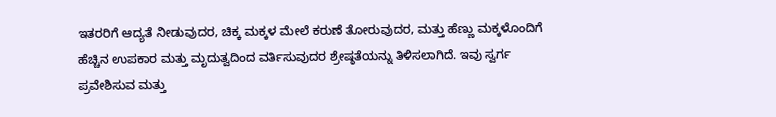ಇತರರಿಗೆ ಆದ್ಯತೆ ನೀಡುವುದರ, ಚಿಕ್ಕ ಮಕ್ಕಳ ಮೇಲೆ ಕರುಣೆ ತೋರುವುದರ, ಮತ್ತು ಹೆಣ್ಣು ಮಕ್ಕಳೊಂದಿಗೆ ಹೆಚ್ಚಿನ ಉಪಕಾರ ಮತ್ತು ಮೃದುತ್ವದಿಂದ ವರ್ತಿಸುವುದರ ಶ್ರೇಷ್ಠತೆಯನ್ನು ತಿಳಿಸಲಾಗಿದೆ. ಇವು ಸ್ವರ್ಗ ಪ್ರವೇಶಿಸುವ ಮತ್ತು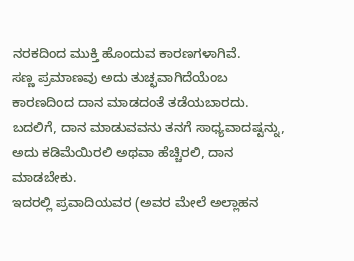ನರಕದಿಂದ ಮುಕ್ತಿ ಹೊಂದುವ ಕಾರಣಗಳಾಗಿವೆ.
ಸಣ್ಣ ಪ್ರಮಾಣವು ಅದು ತುಚ್ಛವಾಗಿದೆಯೆಂಬ ಕಾರಣದಿಂದ ದಾನ ಮಾಡದಂತೆ ತಡೆಯಬಾರದು. ಬದಲಿಗೆ, ದಾನ ಮಾಡುವವನು ತನಗೆ ಸಾಧ್ಯವಾದಷ್ಟನ್ನು, ಅದು ಕಡಿಮೆಯಿರಲಿ ಅಥವಾ ಹೆಚ್ಚಿರಲಿ, ದಾನ ಮಾಡಬೇಕು.
ಇದರಲ್ಲಿ ಪ್ರವಾದಿಯವರ (ಅವರ ಮೇಲೆ ಅಲ್ಲಾಹನ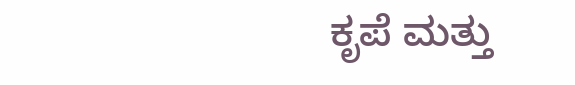ಕೃಪೆ ಮತ್ತು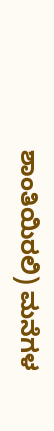ಶಾಂತಿಯಿರಲಿ) ಮನೆಗಳ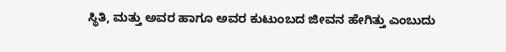ಸ್ಥಿತಿ, ಮತ್ತು ಅವರ ಹಾಗೂ ಅವರ ಕುಟುಂಬದ ಜೀವನ ಹೇಗಿತ್ತು ಎಂಬುದು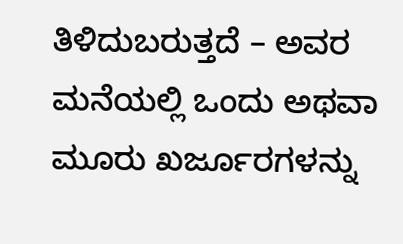ತಿಳಿದುಬರುತ್ತದೆ – ಅವರ ಮನೆಯಲ್ಲಿ ಒಂದು ಅಥವಾ ಮೂರು ಖರ್ಜೂರಗಳನ್ನು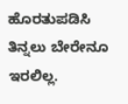ಹೊರತುಪಡಿಸಿ ತಿನ್ನಲು ಬೇರೇನೂ ಇರಲಿಲ್ಲ.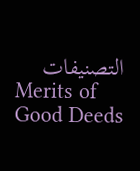التصنيفات
Merits of Good Deeds